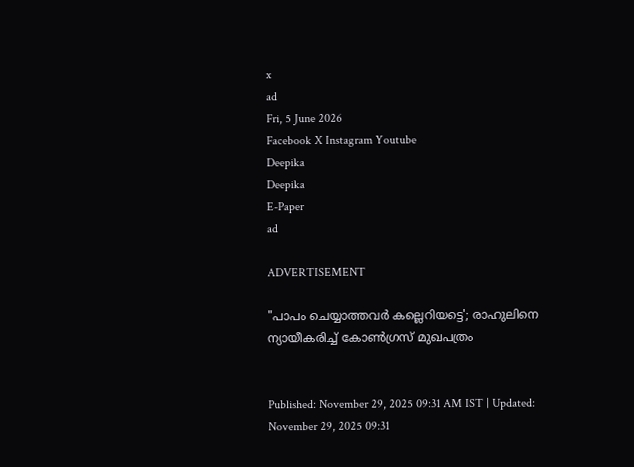x
ad
Fri, 5 June 2026
Facebook X Instagram Youtube
Deepika
Deepika
E-Paper
ad

ADVERTISEMENT

"പാപം ചെയ്യാത്തവർ കല്ലെറിയട്ടെ'; രാഹുലിനെ ന്യായീകരിച്ച് കോൺഗ്രസ് മുഖപത്രം


Published: November 29, 2025 09:31 AM IST | Updated: November 29, 2025 09:31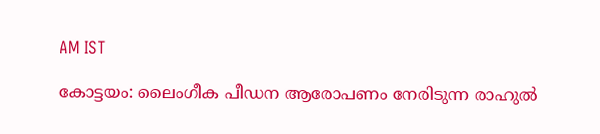AM IST

കോട്ടയം: ലൈംഗീക പീഡന ആരോപണം നേരിടുന്ന രാഹുൽ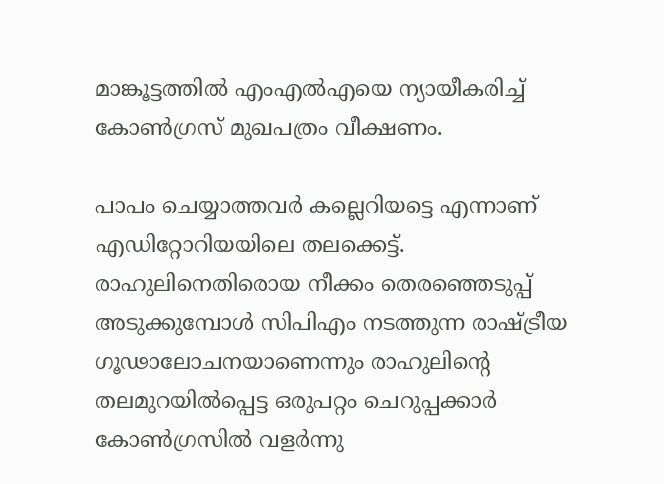മാങ്കൂട്ടത്തിൽ എംഎൽഎയെ ന്യായീകരിച്ച് കോൺഗ്രസ് മുഖപത്രം വീക്ഷണം.

പാപം ചെയ്യാത്തവർ കല്ലെറിയട്ടെ എന്നാണ് എഡിറ്റോറിയയിലെ തലക്കെട്ട്. രാഹുലിനെതിരൊയ നീക്കം തെരഞ്ഞെടുപ്പ് അടുക്കുമ്പോള്‍ സിപിഎം നടത്തുന്ന രാഷ്ട്രീയ ഗൂഢാലോചനയാണെന്നും രാഹുലിന്‍റെ തലമുറയില്‍പ്പെട്ട ഒരുപറ്റം ചെറുപ്പക്കാര്‍ കോണ്‍ഗ്രസില്‍ വളര്‍ന്നു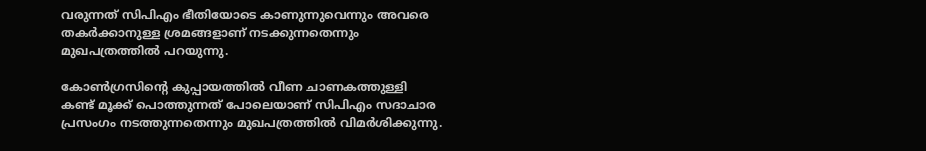വരുന്നത് സിപിഎം ഭീതിയോടെ കാണുന്നുവെന്നും അവരെ തകര്‍ക്കാനുള്ള ശ്രമങ്ങളാണ് നടക്കുന്നതെന്നും മുഖപത്രത്തിൽ പറയുന്നു.

കോൺഗ്രസിന്‍റെ കുപ്പായത്തിൽ വീണ ചാണകത്തുള്ളി കണ്ട് മൂക്ക് പൊത്തുന്നത് പോലെയാണ് സിപിഎം സദാചാര പ്രസംഗം നടത്തുന്നതെന്നും മുഖപത്രത്തിൽ വിമർശിക്കുന്നു.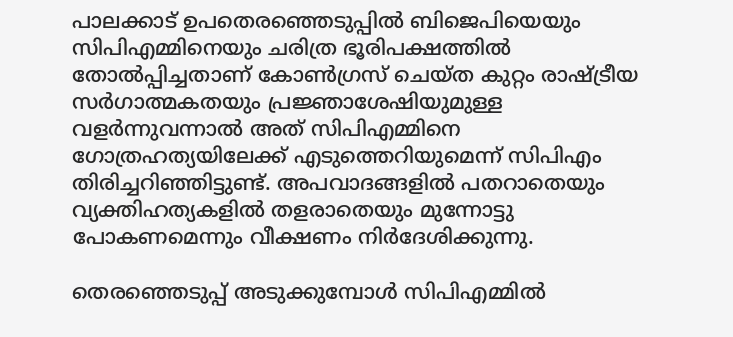പാലക്കാട് ഉപതെരഞ്ഞെടുപ്പിൽ ബിജെപിയെയും സിപിഎമ്മിനെയും ചരിത്ര ഭൂരിപക്ഷത്തിൽ തോൽപ്പിച്ചതാണ് കോൺഗ്രസ് ചെയ്ത കുറ്റം രാഷ്ട്രീയ സർഗാത്മകതയും പ്രജ്ഞാശേഷിയുമുള്ള വളർന്നുവന്നാൽ അത് സിപിഎമ്മിനെ ഗോത്രഹത്യയിലേക്ക് എടുത്തെറിയുമെന്ന് സിപിഎം തിരിച്ചറിഞ്ഞിട്ടുണ്ട്. അപവാദങ്ങളിൽ പതറാതെയും വ്യക്തിഹത്യകളിൽ തളരാതെയും മുന്നോട്ടു പോകണമെന്നും വീക്ഷണം നിർദേശിക്കുന്നു.

തെരഞ്ഞെടുപ്പ് അടുക്കുമ്പോള്‍ സിപിഎമ്മില്‍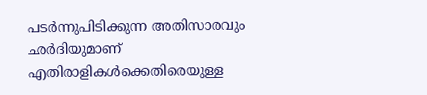പടര്‍ന്നുപിടിക്കുന്ന അതിസാരവും ഛര്‍ദിയുമാണ് എതിരാളികള്‍ക്കെതിരെയുള്ള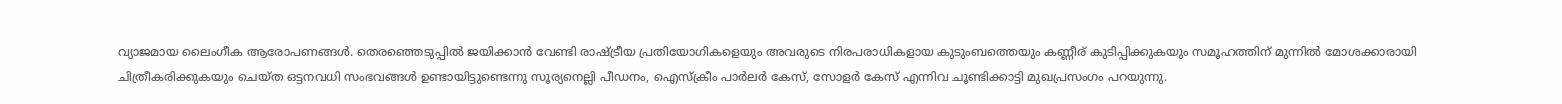വ്യാജമായ ലൈംഗീക ആരോപണങ്ങള്‍. തെരഞ്ഞെടുപ്പില്‍ ജയിക്കാന്‍ വേണ്ടി രാഷ്ട്രീയ പ്രതിയോഗികളെയും അവരുടെ നിരപരാധികളായ കുടുംബത്തെയും കണ്ണീര് കുടിപ്പിക്കുകയും സമൂഹത്തിന് മുന്നില്‍ മോശക്കാരായി ചിത്രീകരിക്കുകയും ചെയ്ത ഒട്ടനവധി സംഭവങ്ങള്‍ ഉണ്ടായിട്ടുണ്ടെന്നു സൂര്യനെല്ലി പീഡനം, ഐസ്‌ക്രീം പാര്‍ലര്‍ കേസ്, സോളര്‍ കേസ് എന്നിവ ചൂണ്ടിക്കാട്ടി മുഖപ്രസംഗം പറയുന്നു.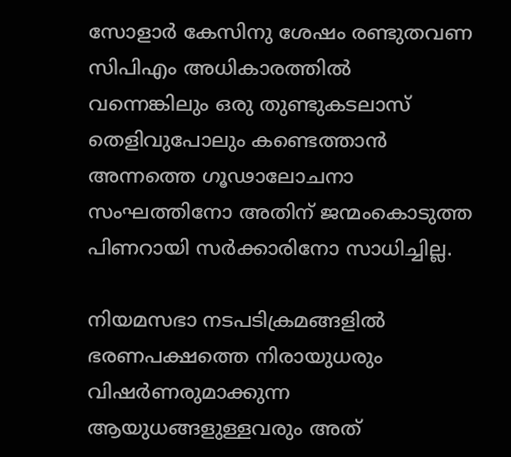സോളാര്‍ കേസിനു ശേഷം രണ്ടുതവണ സിപിഎം അധികാരത്തില്‍ വന്നെങ്കിലും ഒരു തുണ്ടുകടലാസ് തെളിവുപോലും കണ്ടെത്താന്‍ അന്നത്തെ ഗൂഢാലോചനാ സംഘത്തിനോ അതിന് ജന്മംകൊടുത്ത പിണറായി സര്‍ക്കാരിനോ സാധിച്ചില്ല.

നിയമസഭാ നടപടിക്രമങ്ങളില്‍ ഭരണപക്ഷത്തെ നിരായുധരും വിഷർണരുമാക്കുന്ന ആയുധങ്ങളുള്ളവരും അത്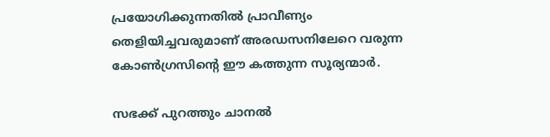പ്രയോഗിക്കുന്നതിൽ പ്രാവീണ്യം തെളിയിച്ചവരുമാണ് അരഡസനിലേറെ വരുന്ന കോണ്‍ഗ്രസിന്‍റെ ഈ കത്തുന്ന സൂര്യന്മാര്‍.

സഭക്ക് പുറത്തും ചാനൽ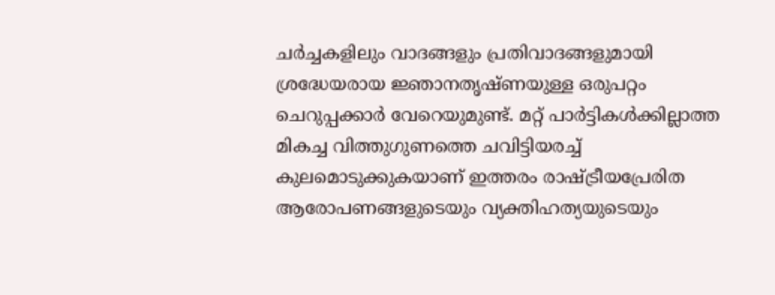ചര്‍ച്ചകളിലും വാദങ്ങളും പ്രതിവാദങ്ങളുമായി ശ്രദ്ധേയരായ ജ്ഞാനതൃഷ്ണയുള്ള ഒരുപറ്റം ചെറുപ്പക്കാര്‍ വേറെയുമുണ്ട്. മറ്റ് പാര്‍ട്ടികള്‍ക്കില്ലാത്ത മികച്ച വിത്തുഗുണത്തെ ചവിട്ടിയരച്ച് കുലമൊടുക്കുകയാണ് ഇത്തരം രാഷ്ട്രീയപ്രേരിത ആരോപണങ്ങളുടെയും വ്യക്തിഹത്യയുടെയും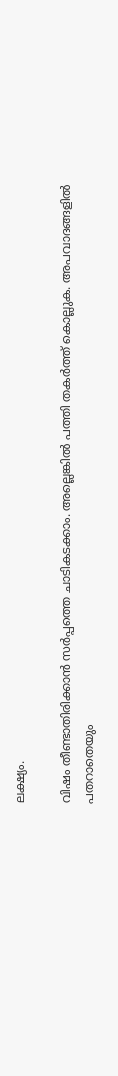ലക്ഷ്യം.

വിഷം തീണ്ടാതിരിക്കാന്‍ സര്‍പ്പത്തെ ചാടികടക്കാം. അല്ലെങ്കില്‍ പത്തി തകര്‍ത്ത് കൊല്ലുക. അപവാദങ്ങളില്‍ പതറാതെയും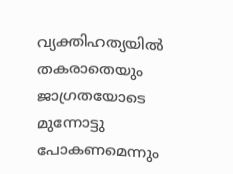വ്യക്തിഹത്യയില്‍ തകരാതെയും ജാഗ്രതയോടെ മുന്നോട്ടു പോകണമെന്നും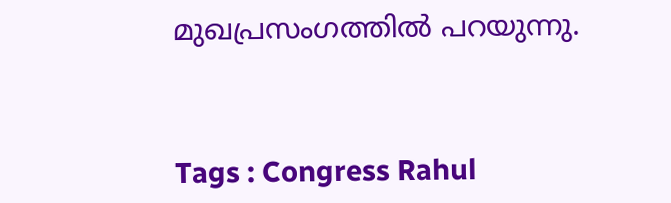മുഖപ്രസംഗത്തിൽ പറയുന്നു.



Tags : Congress Rahul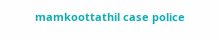mamkoottathil case police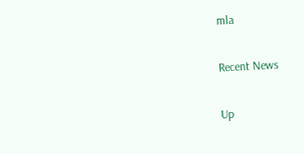mla

Recent News

Up